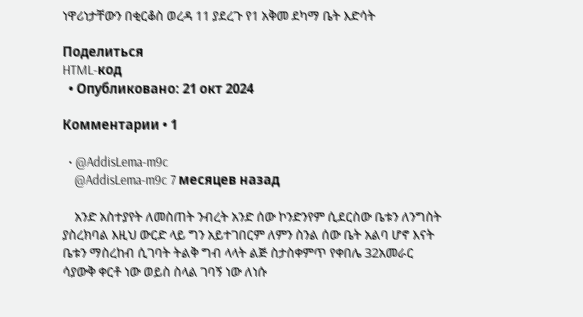ነዋሪነታቸውን በቂርቆስ ወረዳ 11 ያደረጉ የ1 አቅመ ደካማ ቤት እድሳት

Поделиться
HTML-код
  • Опубликовано: 21 окт 2024

Комментарии • 1

  • @AddisLema-m9c
    @AddisLema-m9c 7 месяцев назад

    አንድ አስተያየት ለመስጠት ንብረት አንድ ሰው ኮንድንየም ሲደርስው ቤቱን ለንግስት ያስረክባል እዚህ ውርድ ላይ ግን አይተገበርም ለምን ስንል ሰው ቤት አልባ ሆኖ እናት ቤቱን ማስረከብ ሲገባት ትልቅ ግብ ላላት ልጅ ስታስቀምጥ የቀበሌ 32አመራር ሳያውቅ ቀርቶ ነው ወይስ ስላል ገባኝ ነው ለነሱ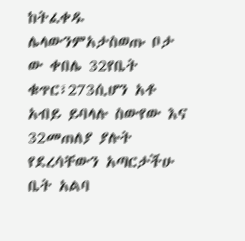ከትፈቀዱ ሌላውንምአታስወጡ ቦታ ው ቀበሌ 32የቤት ቁጥር፣273ሲሆን አቶ አብይ ይባላሉ ስውየው እና 32መጠለያ ያሉት የደረሳቸውን አጣርታችሁ ቤት አልባ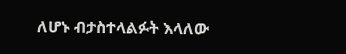ለሆኑ ብታስተላልፉት እላለው